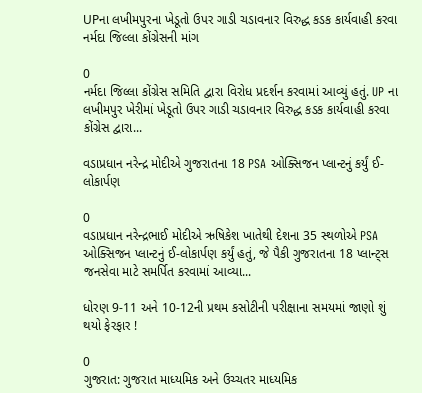UPના લખીમપુરના ખેડૂતો ઉપર ગાડી ચડાવનાર વિરુદ્ધ કડક કાર્યવાહી કરવા નર્મદા જિલ્લા કોંગ્રેસની માંગ

0
નર્મદા જિલ્લા કોંગ્રેસ સમિતિ દ્વારા વિરોધ પ્રદર્શન કરવામાં આવ્યું હતું. UP ના લખીમપુર ખેરીમાં ખેડૂતો ઉપર ગાડી ચડાવનાર વિરુદ્ધ કડક કાર્યવાહી કરવા કોંગ્રેસ દ્વારા...

વડાપ્રધાન નરેન્દ્ર મોદીએ ગુજરાતના 18 PSA ઓક્સિજન પ્લાન્ટનું કર્યું ઈ-લોકાર્પણ

0
વડાપ્રધાન નરેન્દ્રભાઈ મોદીએ ઋષિકેશ ખાતેથી દેશના 35 સ્થળોએ PSA ઓક્સિજન પ્લાન્ટનું ઈ-લોકાર્પણ કર્યું હતું, જે પૈકી ગુજરાતના 18 પ્લાન્ટ્સ જનસેવા માટે સમર્પિત કરવામાં આવ્યા...

ધોરણ 9-11 અને 10-12ની પ્રથમ કસોટીની પરીક્ષાના સમયમાં જાણો શું થયો ફેરફાર !

0
ગુજરાત: ગુજરાત માધ્યમિક અને ઉચ્ચતર માધ્યમિક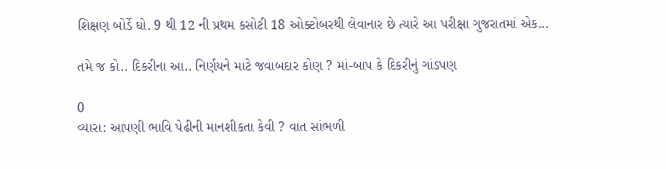શિક્ષણ બોર્ડે ધો. 9 થી 12 ની પ્રથમ કસોટી 18 ઓક્ટોબરથી લેવાનાર છે ત્યારે આ પરીક્ષા ગુજરાતમાં એક...

તમે જ કો.. દિકરીના આ.. નિર્ણયને માટે જવાબદાર કોણ ? માં-બાપ કે દિકરીનું ગાંડપણ

0
વ્યારા: આપણી ભાવિ પેઢીની માનશીકતા કેવી ? વાત સાંભળી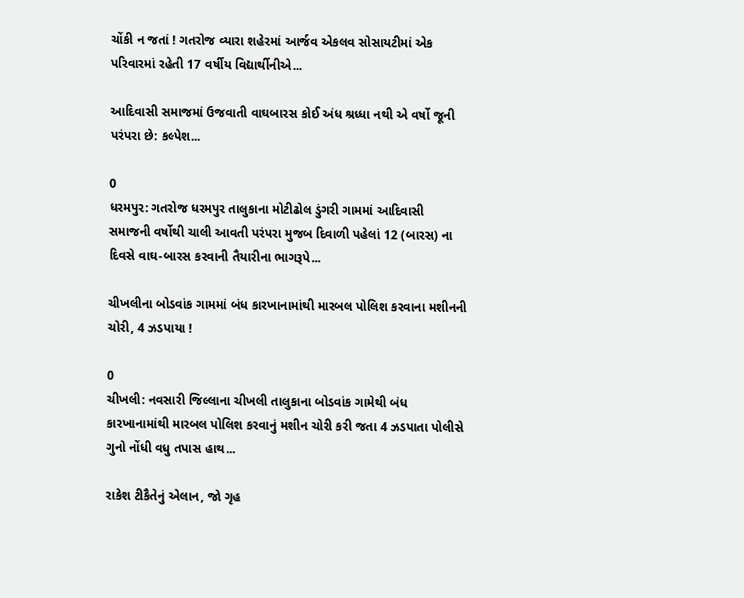ચોંકી ન જતાં ! ગતરોજ વ્યારા શહેરમાં આર્જવ એકલવ સોસાયટીમાં એક પરિવારમાં રહેતી 17 વર્ષીય વિદ્યાર્થીનીએ...

આદિવાસી સમાજમાં ઉજવાતી વાઘબારસ કોઈ અંધ શ્રધ્ધા નથી એ વર્ષો જૂની પરંપરા છે: કલ્પેશ...

0
ધરમપુર: ગતરોજ ધરમપુર તાલુકાના મોટીઢોલ ડુંગરી ગામમાં આદિવાસી સમાજની વર્ષોથી ચાલી આવતી પરંપરા મુજબ દિવાળી પહેલાં 12 (બારસ) ના દિવસે વાઘ-બારસ કરવાની તૈયારીના ભાગરૂપે...

ચીખલીના બોડવાંક ગામમાં બંધ કારખાનામાંથી મારબલ પોલિશ કરવાના મશીનની ચોરી, 4 ઝડપાયા !

0
ચીખલી: નવસારી જિલ્લાના ચીખલી તાલુકાના બોડવાંક ગામેથી બંધ કારખાનામાંથી મારબલ પોલિશ કરવાનું મશીન ચોરી કરી જતા 4 ઝડપાતા પોલીસે ગુનો નોંધી વધુ તપાસ હાથ...

રાકેશ ટીકૈતેનું એલાન, જો ગૃહ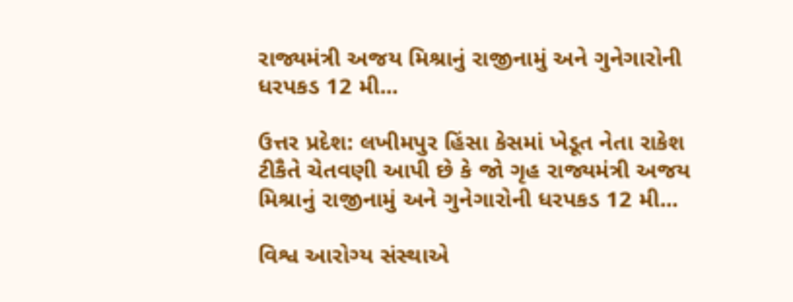રાજ્યમંત્રી અજય મિશ્રાનું રાજીનામું અને ગુનેગારોની ધરપકડ 12 મી...

ઉત્તર પ્રદેશ: લખીમપુર હિંસા કેસમાં ખેડૂત નેતા રાકેશ ટીકૈતે ચેતવણી આપી છે કે જો ગૃહ રાજ્યમંત્રી અજય મિશ્રાનું રાજીનામું અને ગુનેગારોની ધરપકડ 12 મી...

વિશ્વ આરોગ્ય સંસ્થાએ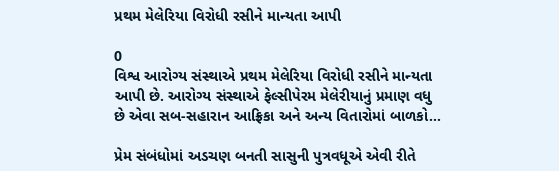પ્રથમ મેલેરિયા વિરોધી રસીને માન્યતા આપી

0
વિશ્વ આરોગ્ય સંસ્થાએ પ્રથમ મેલેરિયા વિરોધી રસીને માન્યતા આપી છે. આરોગ્ય સંસ્થાએ ફેલ્સીપેરમ મેલેરીયાનું પ્રમાણ વધુ છે એવા સબ-સહારાન આફ્રિકા અને અન્ય વિતારોમાં બાળકો...

પ્રેમ સંબંધોમાં અડચણ બનતી સાસુની પુત્રવધૂએ એવી રીતે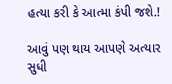હત્યા કરી કે આત્મા કંપી જશે.!

આવું પણ થાય આપણે અત્યાર સુધી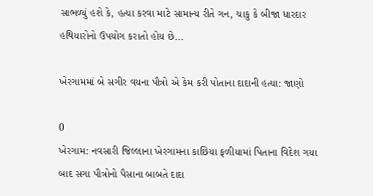સાભળ્યું હશે કે, હત્યા કરવા માટે સામાન્ય રીતે ગન, ચાકુ કે બીજા ધારદાર હથિયારોનો ઉપયોગ કરાતો હોય છે...

ખેરગામમાં બે સગીર વયના પૌત્રો એ કેમ કરી પોતાના દાદાની હત્યા: જાણો

0
ખેરગામ: નવસારી જિલ્લાના ખેરગામના કાછિયા ફળીયામાં પિતાના વિદેશ ગયા બાદ સગા પૌત્રોનો પૈસાના બાબતે દાદા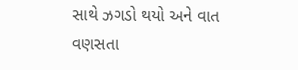સાથે ઝગડો થયો અને વાત વણસતા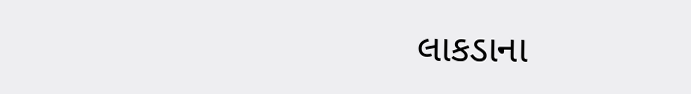લાકડાના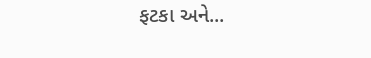ફટકા અને...